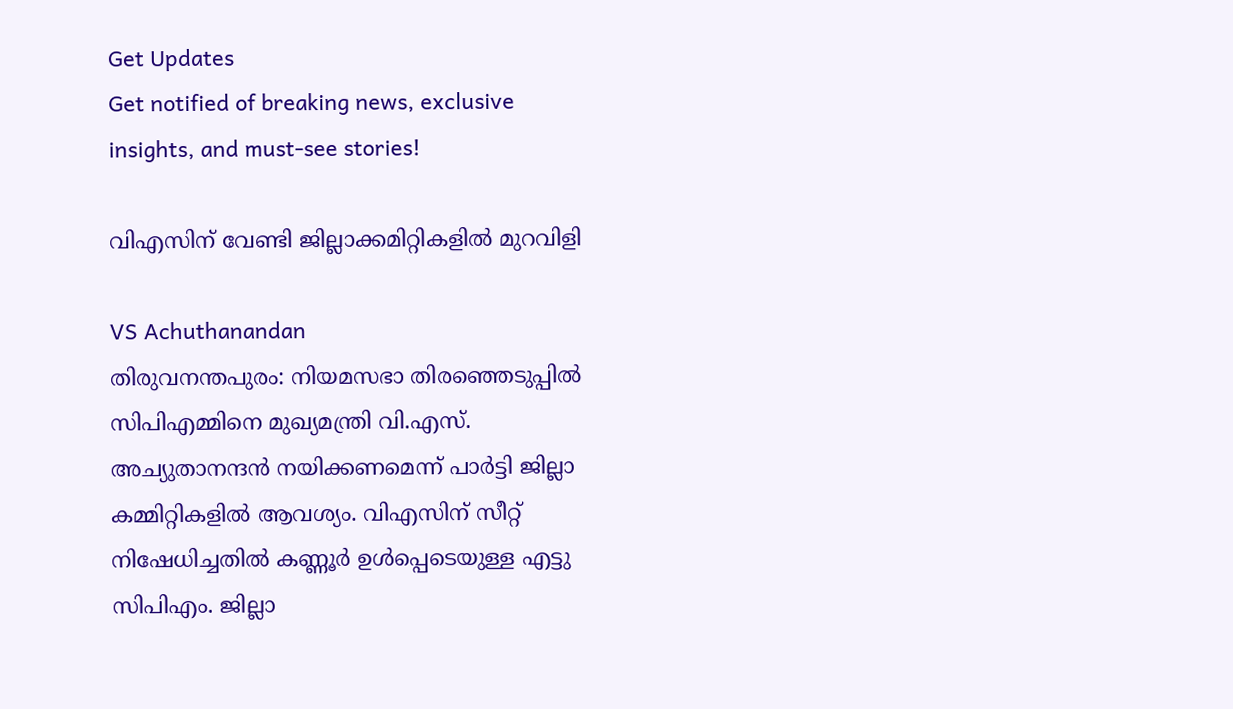Get Updates
Get notified of breaking news, exclusive insights, and must-see stories!

വിഎസിന് വേണ്ടി ജില്ലാക്കമിറ്റികളില്‍ മുറവിളി

VS Achuthanandan
തിരുവനന്തപുരം: നിയമസഭാ തിരഞ്ഞെടുപ്പില്‍ സിപിഎമ്മിനെ മുഖ്യമന്ത്രി വി.എസ്. അച്യുതാനന്ദന്‍ നയിക്കണമെന്ന് പാര്‍ട്ടി ജില്ലാ കമ്മിറ്റികളില്‍ ആവശ്യം. വിഎസിന് സീറ്റ് നിഷേധിച്ചതില്‍ കണ്ണൂര്‍ ഉള്‍പ്പെടെയുള്ള എട്ടു സിപിഎം. ജില്ലാ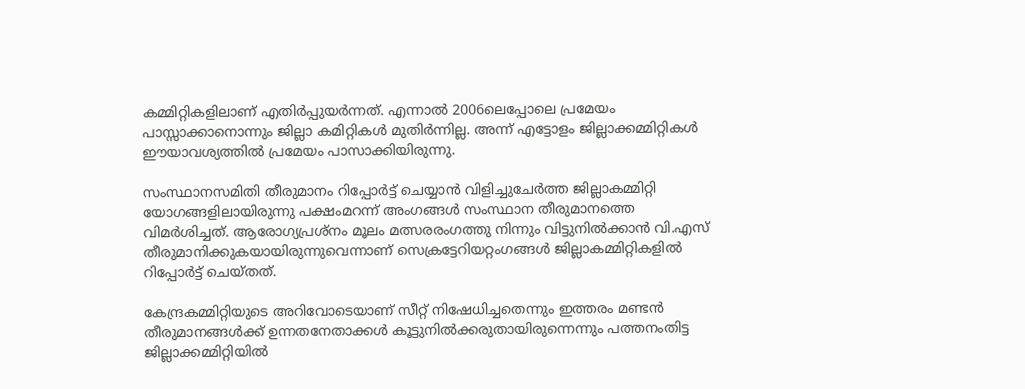കമ്മിറ്റികളിലാണ് എതിര്‍പ്പുയര്‍ന്നത്. എന്നാല്‍ 2006ലെപ്പോലെ പ്രമേയം പാസ്സാക്കാനൊന്നും ജില്ലാ കമിറ്റികള്‍ മുതിര്‍ന്നില്ല. അന്ന് എട്ടോളം ജില്ലാക്കമ്മിറ്റികള്‍ ഈയാവശ്യത്തില്‍ പ്രമേയം പാസാക്കിയിരുന്നു.

സംസ്ഥാനസമിതി തീരുമാനം റിപ്പോര്‍ട്ട് ചെയ്യാന്‍ വിളിച്ചുചേര്‍ത്ത ജില്ലാകമ്മിറ്റി യോഗങ്ങളിലായിരുന്നു പക്ഷംമറന്ന് അംഗങ്ങള്‍ സംസ്ഥാന തീരുമാനത്തെ വിമര്‍ശിച്ചത്. ആരോഗ്യപ്രശ്‌നം മൂലം മത്സരരംഗത്തു നിന്നും വിട്ടുനില്‍ക്കാന്‍ വി.എസ് തീരുമാനിക്കുകയായിരുന്നുവെന്നാണ് സെക്രട്ടേറിയറ്റംഗങ്ങള്‍ ജില്ലാകമ്മിറ്റികളില്‍ റിപ്പോര്‍ട്ട് ചെയ്തത്.

കേന്ദ്രകമ്മിറ്റിയുടെ അറിവോടെയാണ് സീറ്റ് നിഷേധിച്ചതെന്നും ഇത്തരം മണ്ടന്‍ തീരുമാനങ്ങള്‍ക്ക് ഉന്നതനേതാക്കള്‍ കൂട്ടുനില്‍ക്കരുതായിരുന്നെന്നും പത്തനംതിട്ട ജില്ലാക്കമ്മിറ്റിയില്‍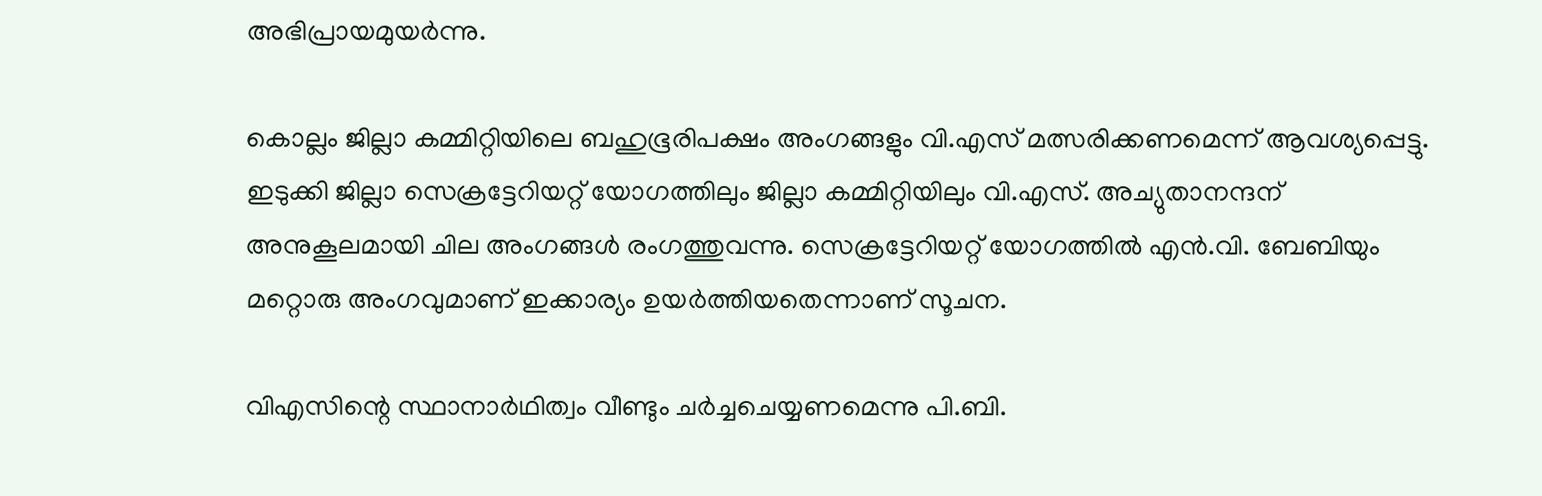അഭിപ്രായമുയര്‍ന്നു.

കൊല്ലം ജില്ലാ കമ്മിറ്റിയിലെ ബഹുഭൂരിപക്ഷം അംഗങ്ങളും വി.എസ് മത്സരിക്കണമെന്ന് ആവശ്യപ്പെട്ടു. ഇടുക്കി ജില്ലാ സെക്രട്ടേറിയറ്റ് യോഗത്തിലും ജില്ലാ കമ്മിറ്റിയിലും വി.എസ്. അച്യുതാനന്ദന് അനുകൂലമായി ചില അംഗങ്ങള്‍ രംഗത്തുവന്നു. സെക്രട്ടേറിയറ്റ് യോഗത്തില്‍ എന്‍.വി. ബേബിയും മറ്റൊരു അംഗവുമാണ് ഇക്കാര്യം ഉയര്‍ത്തിയതെന്നാണ് സൂചന.

വിഎസിന്റെ സ്ഥാനാര്‍ഥിത്വം വീണ്ടും ചര്‍ച്ചചെയ്യണമെന്നു പി.ബി.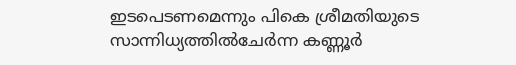ഇടപെടണമെന്നും പികെ ശ്രീമതിയുടെ സാന്നിധ്യത്തില്‍ചേര്‍ന്ന കണ്ണൂര്‍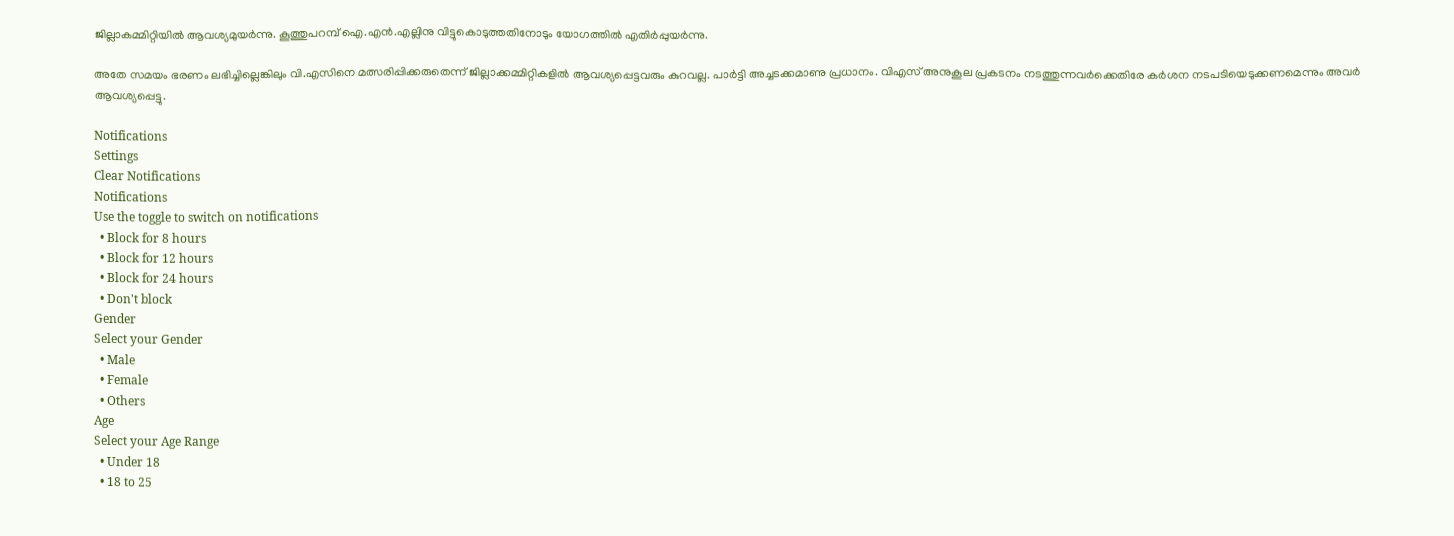ജില്ലാകമ്മിറ്റിയില്‍ ആവശ്യമുയര്‍ന്നു. കൂത്തുപറമ്പ് ഐ.എന്‍.എല്ലിനു വിട്ടുകൊടുത്തതിനോടും യോഗത്തില്‍ എതിര്‍പ്പുയര്‍ന്നു.

അതേ സമയം ഭരണം ലഭിച്ചില്ലെങ്കിലും വി.എസിനെ മത്സരിപ്പിക്കരുതെന്ന് ജില്ലാക്കമ്മിറ്റികളില്‍ ആവശ്യപ്പെട്ടവരും കുറവല്ല. പാര്‍ട്ടി അച്ചടക്കമാണു പ്രധാനം. വിഎസ് അനുകൂല പ്രകടനം നടത്തുന്നവര്‍ക്കെതിരേ കര്‍ശന നടപടിയെടുക്കണമെന്നും അവര്‍ ആവശ്യപ്പെട്ടു.

Notifications
Settings
Clear Notifications
Notifications
Use the toggle to switch on notifications
  • Block for 8 hours
  • Block for 12 hours
  • Block for 24 hours
  • Don't block
Gender
Select your Gender
  • Male
  • Female
  • Others
Age
Select your Age Range
  • Under 18
  • 18 to 25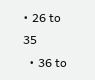• 26 to 35
  • 36 to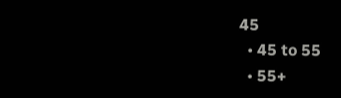45
  • 45 to 55
  • 55+